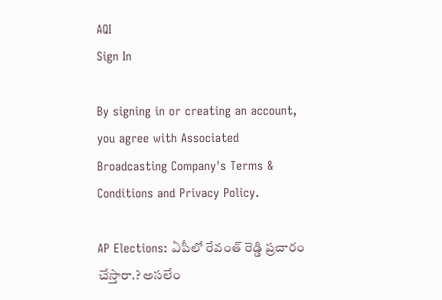AQI
Sign In

By signing in or creating an account, you agree with Associated Broadcasting Company's Terms & Conditions and Privacy Policy.

AP Elections: ఏపీలో రేవంత్‌ రెడ్డి ప్రచారం చేస్తారా.? అసలేం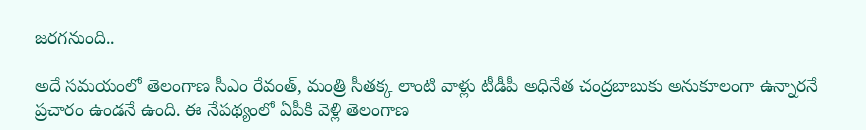జరగనుంది..

అదే సమయంలో తెలంగాణ సీఎం రేవంత్, మంత్రి సీతక్క లాంటి వాళ్లు టీడీపీ అధినేత చంద్రబాబుకు అనుకూలంగా ఉన్నారనే ప్రచారం ఉండనే ఉంది. ఈ నేపథ్యంలో ఏపీకి వెళ్లి తెలంగాణ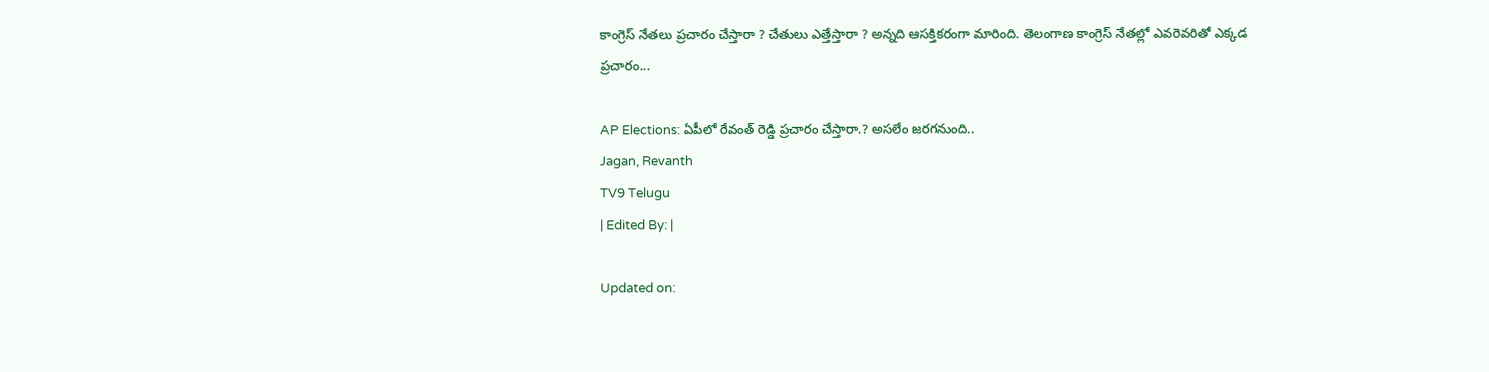కాంగ్రెస్ నేతలు ప్రచారం చేస్తారా ? చేతులు ఎత్తేస్తారా ? అన్నది ఆసక్తికరంగా మారింది. తెలంగాణ కాంగ్రెస్ నేతల్లో ఎవరెవరితో ఎక్కడ ప్రచారం...

AP Elections: ఏపీలో రేవంత్‌ రెడ్డి ప్రచారం చేస్తారా.? అసలేం జరగనుంది..
Jagan, Revanth
TV9 Telugu
| Edited By: |

Updated on: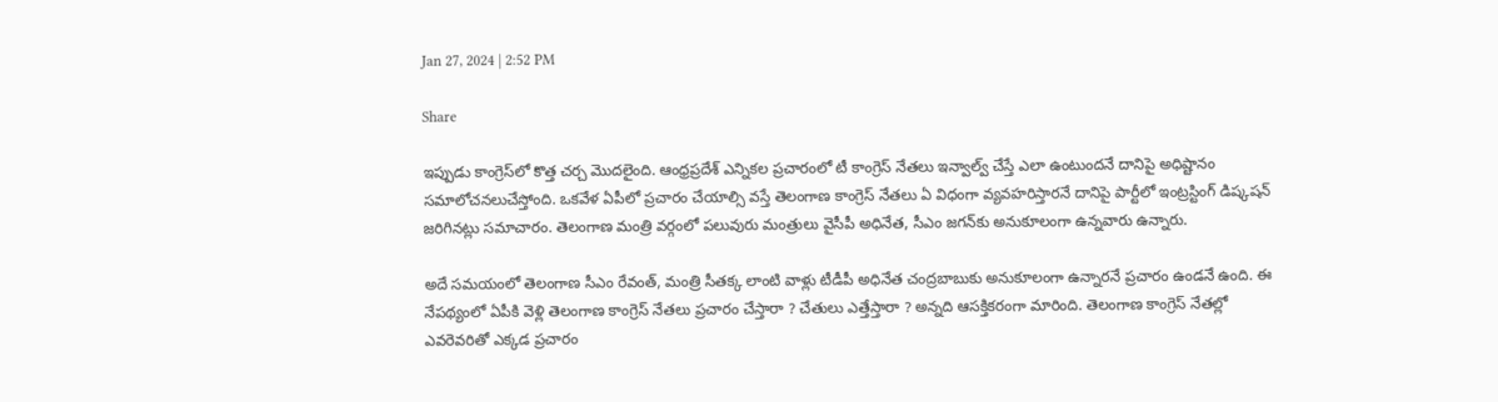Jan 27, 2024 | 2:52 PM

Share

ఇప్పుడు కాంగ్రెస్‌లో కొత్త చర్చ మొదలైంది. ఆంధ్రప్రదేశ్ ఎన్నికల ప్రచారంలో టీ కాంగ్రెస్ నేతలు ఇన్వాల్వ్ చేస్తే ఎలా ఉంటుందనే దానిపై అధిష్టానం సమాలోచనలుచేస్తోంది. ఒకవేళ ఏపీలో ప్రచారం చేయాల్సి వస్తే తెలంగాణ కాంగ్రెస్ నేతలు ఏ విధంగా వ్యవహరిస్తారనే దానిపై పార్టీలో ఇంట్రస్టింగ్ డిష్కషన్ జరిగినట్లు సమాచారం. తెలంగాణ మంత్రి వర్గంలో పలువురు మంత్రులు వైసీపీ అధినేత, సీఎం జగన్‌కు అనుకూలంగా ఉన్నవారు ఉన్నారు.

అదే సమయంలో తెలంగాణ సీఎం రేవంత్, మంత్రి సీతక్క లాంటి వాళ్లు టీడీపీ అధినేత చంద్రబాబుకు అనుకూలంగా ఉన్నారనే ప్రచారం ఉండనే ఉంది. ఈ నేపథ్యంలో ఏపీకి వెళ్లి తెలంగాణ కాంగ్రెస్ నేతలు ప్రచారం చేస్తారా ? చేతులు ఎత్తేస్తారా ? అన్నది ఆసక్తికరంగా మారింది. తెలంగాణ కాంగ్రెస్ నేతల్లో ఎవరెవరితో ఎక్కడ ప్రచారం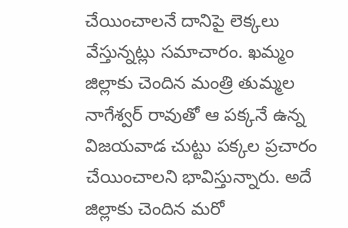చేయించాలనే దానిపై లెక్కలు వేస్తున్నట్లు సమాచారం. ఖమ్మం జిల్లాకు చెందిన మంత్రి తుమ్మల నాగేశ్వర్ రావుతో ఆ పక్కనే ఉన్న విజయవాడ చుట్టు పక్కల ప్రచారం చేయించాలని భావిస్తున్నారు. అదే జిల్లాకు చెందిన మరో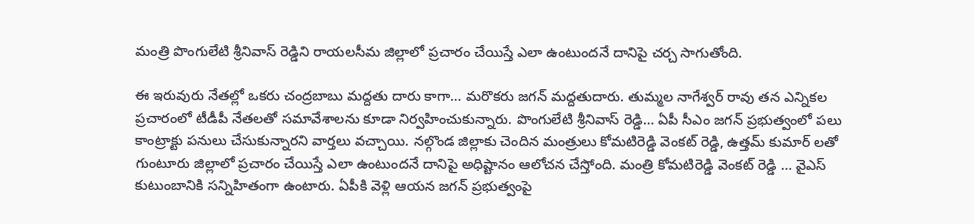మంత్రి పొంగులేటి శ్రీనివాస్ రెడ్డిని రాయలసీమ జిల్లాలో ప్రచారం చేయిస్తే ఎలా ఉంటుందనే దానిపై చర్చ సాగుతోంది.

ఈ ఇరువురు నేతల్లో ఒకరు చంద్రబాబు మద్దతు దారు కాగా… మరొకరు జగన్ మద్దతుదారు. తుమ్మల నాగేశ్వర్ రావు తన ఎన్నికల ప్రచారంలో టీడీపీ నేతలతో సమావేశాలను కూడా నిర్వహించుకున్నారు. పొంగులేటి శ్రీనివాస్ రెడ్డి… ఏపీ సీఎం జగన్ ప్రభుత్వంలో పలు కాంట్రాక్టు పనులు చేసుకున్నారని వార్తలు వచ్చాయి. నల్గొండ జిల్లాకు చెందిన మంత్రులు కోమటిరెడ్డి వెంకట్ రెడ్డి, ఉత్తమ్ కుమార్ లతో గుంటూరు జిల్లాలో ప్రచారం చేయిస్తే ఎలా ఉంటుందనే దానిపై అధిష్టానం ఆలోచన చేస్తోంది. మంత్రి కోమటిరెడ్డి వెంకట్ రెడ్డి … వైఎస్ కుటుంబానికి సన్నిహితంగా ఉంటారు. ఏపీకి వెళ్లి ఆయన జగన్ ప్రభుత్వంపై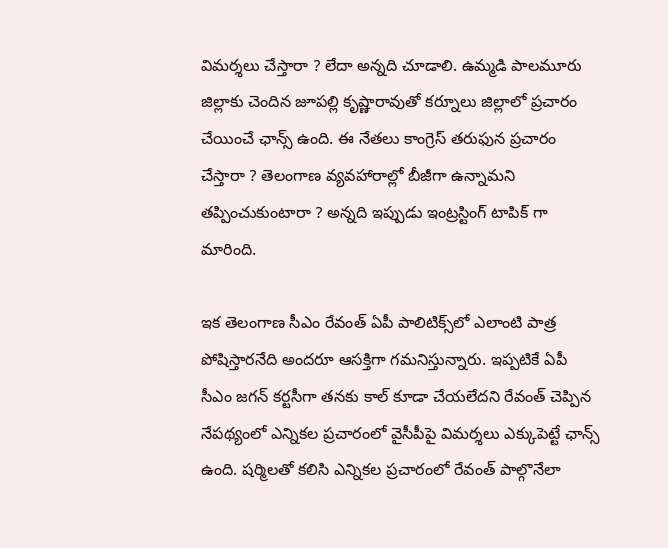విమర్శలు చేస్తారా ? లేదా అన్నది చూడాలి. ఉమ్మడి పాలమూరు జిల్లాకు చెందిన జూపల్లి కృష్ణారావుతో కర్నూలు జిల్లాలో ప్రచారం చేయించే ఛాన్స్ ఉంది. ఈ నేతలు కాంగ్రెస్ తరుఫున ప్రచారం చేస్తారా ? తెలంగాణ వ్యవహారాల్లో బీజీగా ఉన్నామని తప్పించుకుంటారా ? అన్నది ఇప్పుడు ఇంట్రస్టింగ్ టాపిక్ గా మారింది.

ఇక తెలంగాణ సీఎం రేవంత్ ఏపీ పాలిటిక్స్‌లో ఎలాంటి పాత్ర పోషిస్తారనేది అందరూ ఆసక్తిగా గమనిస్తున్నారు. ఇప్పటికే ఏపీ సీఎం జగన్ కర్టసీగా తనకు కాల్ కూడా చేయలేదని రేవంత్ చెప్పిన నేపథ్యంలో ఎన్నికల ప్రచారంలో వైసీపీపై విమర్శలు ఎక్కుపెట్టే ఛాన్స్ ఉంది. షర్మిలతో కలిసి ఎన్నికల ప్రచారంలో రేవంత్ పాల్గొనేలా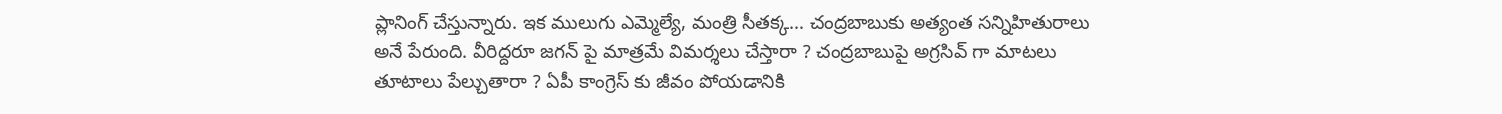ప్లానింగ్ చేస్తున్నారు. ఇక ములుగు ఎమ్మెల్యే, మంత్రి సీతక్క… చంద్రబాబుకు అత్యంత సన్నిహితురాలు అనే పేరుంది. వీరిద్దరూ జగన్ పై మాత్రమే విమర్శలు చేస్తారా ? చంద్రబాబుపై అగ్రసివ్ గా మాటలు తూటాలు పేల్చుతారా ? ఏపీ కాంగ్రెస్ కు జీవం పోయడానికి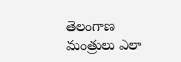తెలంగాణ మంత్రులు ఎలా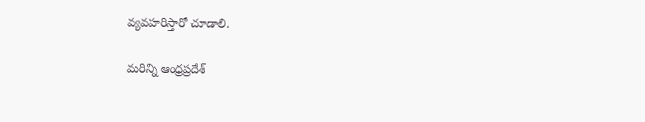వ్యవహరిస్తారో చూడాలి.

మరిన్ని ఆంధ్రప్రదేశ్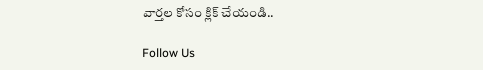వార్తల కోసం క్లిక్ చేయండి..

Follow Us